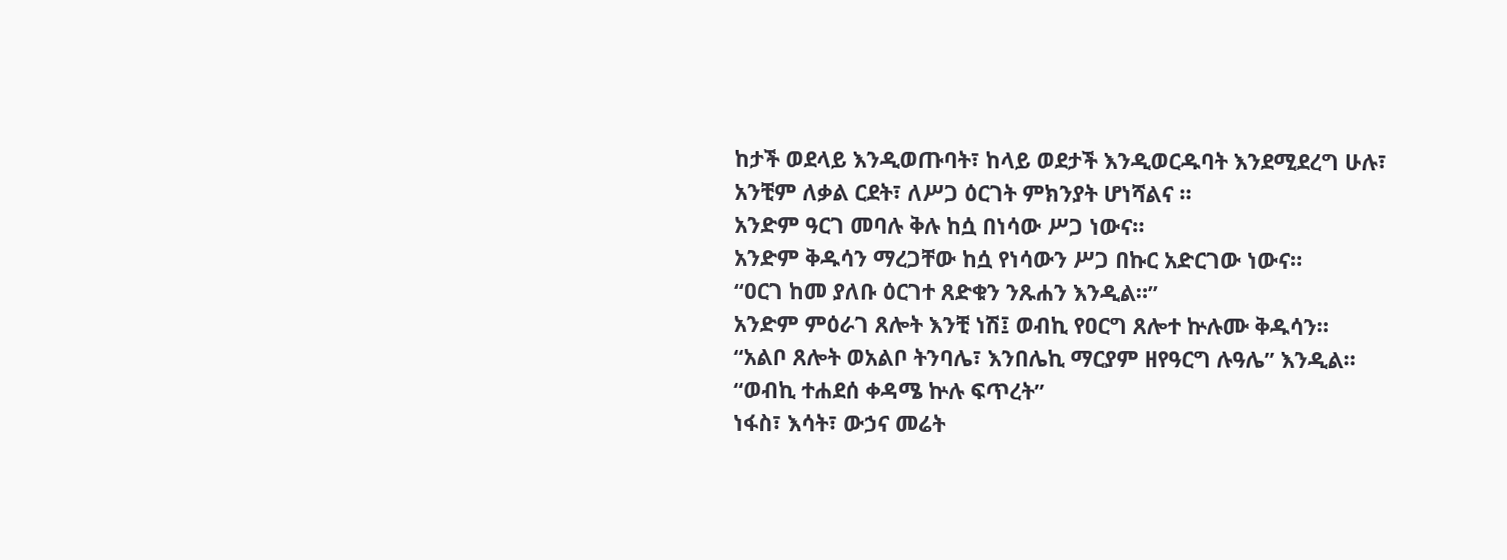ከታች ወደላይ እንዲወጡባት፣ ከላይ ወደታች እንዲወርዱባት እንደሚደረግ ሁሉ፣ አንቺም ለቃል ርደት፣ ለሥጋ ዕርገት ምክንያት ሆነሻልና ።
አንድም ዓርገ መባሉ ቅሉ ከሷ በነሳው ሥጋ ነውና።
አንድም ቅዱሳን ማረጋቸው ከሷ የነሳውን ሥጋ በኩር አድርገው ነውና።
“ዐርገ ከመ ያለቡ ዕርገተ ጸድቁን ንጹሐን እንዲል።”
አንድም ምዕራገ ጸሎት እንቺ ነሽ፤ ወብኪ የዐርግ ጸሎተ ኵሉሙ ቅዱሳን።
“አልቦ ጸሎት ወአልቦ ትንባሌ፣ እንበሌኪ ማርያም ዘየዓርግ ሉዓሌ” እንዲል።
“ወብኪ ተሐደሰ ቀዳሜ ኵሉ ፍጥረት”
ነፋስ፣ እሳት፣ ውኃና መሬት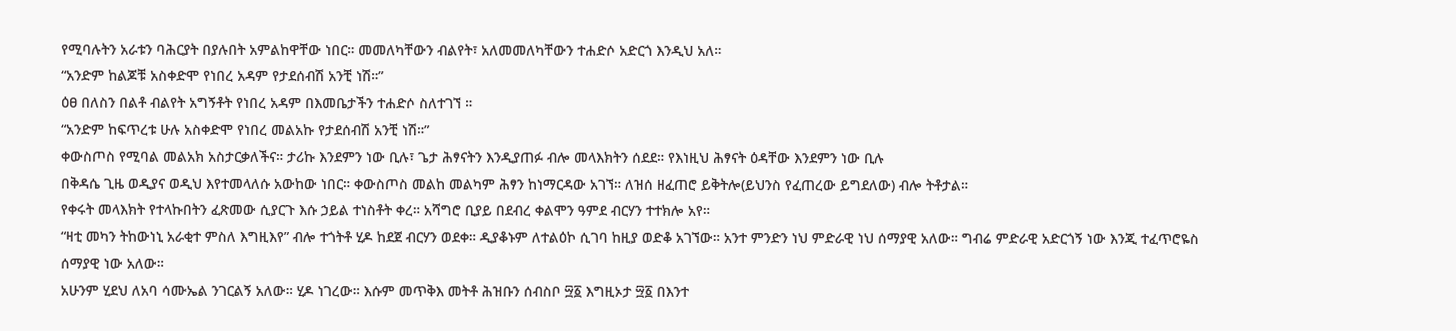የሚባሉትን አራቱን ባሕርያት በያሉበት አምልከዋቸው ነበር። መመለካቸውን ብልየት፣ አለመመለካቸውን ተሐድሶ አድርጎ እንዲህ አለ።
“አንድም ከልጆቹ አስቀድሞ የነበረ አዳም የታደሰብሽ አንቺ ነሽ።”
ዕፀ በለስን በልቶ ብልየት አግኝቶት የነበረ አዳም በእመቤታችን ተሐድሶ ስለተገኘ ።
“አንድም ከፍጥረቱ ሁሉ አስቀድሞ የነበረ መልአኩ የታደሰብሽ አንቺ ነሽ።”
ቀውስጦስ የሚባል መልአክ አስታርቃለችና። ታሪኩ እንደምን ነው ቢሉ፣ ጌታ ሕፃናትን እንዲያጠፉ ብሎ መላእክትን ሰደደ። የእነዚህ ሕፃናት ዕዳቸው እንደምን ነው ቢሉ
በቅዳሴ ጊዜ ወዲያና ወዲህ እየተመላለሱ አውከው ነበር። ቀውስጦስ መልከ መልካም ሕፃን ከነማርዳው አገኘ። ለዝሰ ዘፈጠሮ ይቅትሎ(ይህንስ የፈጠረው ይግደለው) ብሎ ትቶታል።
የቀሩት መላእክት የተላኩበትን ፈጽመው ሲያርጉ እሱ ኃይል ተነስቶት ቀረ። አሻግሮ ቢያይ በደብረ ቀልሞን ዓምደ ብርሃን ተተክሎ አየ።
“ዛቲ መካን ትከውነኒ አራቂተ ምስለ እግዚእየ” ብሎ ተጎትቶ ሂዶ ከደጀ ብርሃን ወደቀ። ዲያቆኑም ለተልዕኮ ሲገባ ከዚያ ወድቆ አገኘው። አንተ ምንድን ነህ ምድራዊ ነህ ሰማያዊ አለው። ግብሬ ምድራዊ አድርጎኝ ነው እንጂ ተፈጥሮዬስ ሰማያዊ ነው አለው።
አሁንም ሂደህ ለአባ ሳሙኤል ንገርልኝ አለው። ሂዶ ነገረው። እሱም መጥቅእ መትቶ ሕዝቡን ሰብስቦ ፵፩ እግዚኦታ ፵፩ በእንተ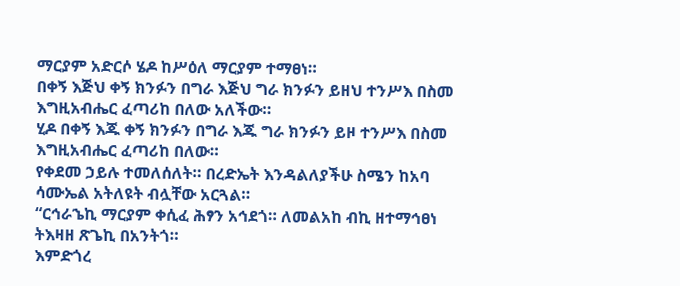ማርያም አድርሶ ሄዶ ከሥዕለ ማርያም ተማፀነ።
በቀኝ እጅህ ቀኝ ክንፉን በግራ እጅህ ግራ ክንፉን ይዘህ ተንሥእ በስመ እግዚአብሔር ፈጣሪከ በለው አለችው።
ሂዶ በቀኝ እጁ ቀኝ ክንፉን በግራ እጁ ግራ ክንፉን ይዞ ተንሥእ በስመ እግዚአብሔር ፈጣሪከ በለው።
የቀደመ ኃይሉ ተመለሰለት። በረድኤት እንዳልለያችሁ ስሜን ከአባ ሳሙኤል አትለዩት ብሏቸው አርጓል።
“ርኅራኄኪ ማርያም ቀሲፈ ሕፃን አኅደጎ። ለመልአከ ብኪ ዘተማኅፀነ ትእዛዘ ጽጌኪ በአንትጎ።
እምድጎረ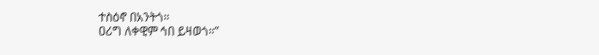ተስዕኖ በአንትጎ።
ዐሪግ ለቀዊም ኅበ ይዛወጎ።”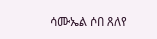ሳሙኤል ሶበ ጸለየ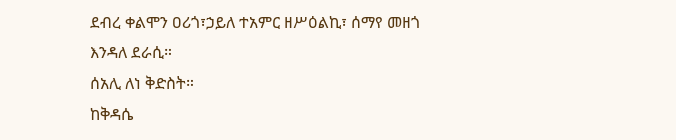ደብረ ቀልሞን ዐሪጎ፣ኃይለ ተአምር ዘሥዕልኪ፣ ሰማየ መዘጎ እንዳለ ደራሲ።
ሰአሊ ለነ ቅድስት።
ከቅዳሴ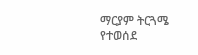ማርያም ትርጓሜ የተወሰደ